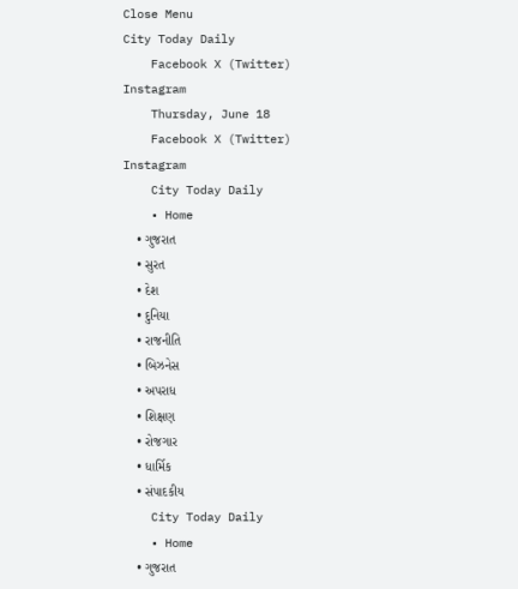Close Menu
City Today Daily
    Facebook X (Twitter) Instagram
    Thursday, June 18
    Facebook X (Twitter) Instagram
    City Today Daily
    • Home
    • ગુજરાત
    • સુરત
    • દેશ
    • દુનિયા
    • રાજનીતિ
    • બિઝનેસ
    • અપરાધ
    • શિક્ષણ
    • રોજગાર
    • ધાર્મિક
    • સંપાદકીય
    City Today Daily
    • Home
    • ગુજરાત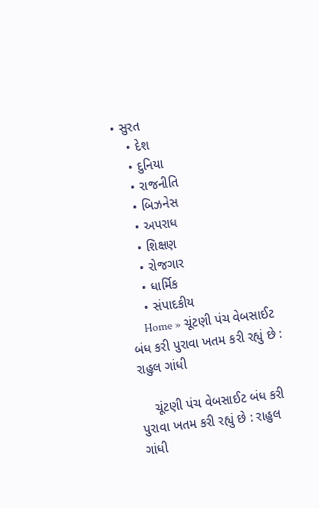• સુરત
    • દેશ
    • દુનિયા
    • રાજનીતિ
    • બિઝનેસ
    • અપરાધ
    • શિક્ષણ
    • રોજગાર
    • ધાર્મિક
    • સંપાદકીય
    Home » ચૂંટણી પંચ વેબસાઈટ બંધ કરી પુરાવા ખતમ કરી રહ્યું છે : રાહુલ ગાંધી

    ચૂંટણી પંચ વેબસાઈટ બંધ કરી પુરાવા ખતમ કરી રહ્યું છે : રાહુલ ગાંધી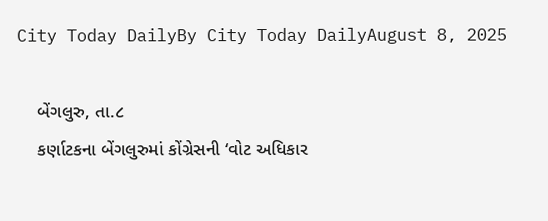City Today DailyBy City Today DailyAugust 8, 2025

    બેંગલુરુ, તા.૮
    કર્ણાટકના બેંગલુરુમાં કોંગ્રેસની ‘વોટ અધિકાર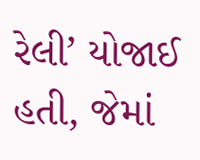રેલી’ યોજાઈ હતી, જેમાં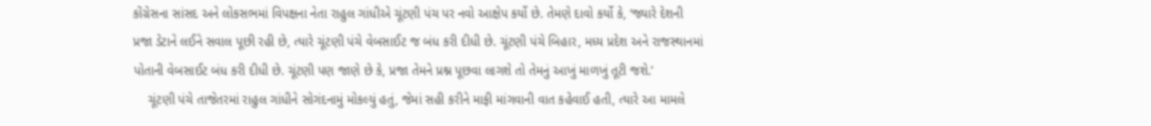કોંગ્રેસના સાંસદ અને લોકસભમાં વિપક્ષના નેતા રાહુલ ગાંધીએ ચૂંટણી પંચ પર નવો આક્ષેપ કર્યો છે. તેમણે દાવો કર્યો કે, ‘જ્યારે દેશની પ્રજા ડેટાને લઈને સવાલ પૂછી રહી છે, ત્યારે ચૂંટણી પંચે વેબસાઈટ જ બંધ કરી દીધી છે. ચૂંટણી પંચે બિહાર, મધ્ય પ્રદેશ અને રાજસ્થાનમાં પોતાની વેબસાઈટ બંધ કરી દીધી છે. ચૂંટણી પણ જાણે છે કે, પ્રજા તેમને પ્રશ્ન પૂછવા લાગશે તો તેમનું આખું માળખું તૂટી જશે.’
    ચૂંટણી પંચે તાજેતરમાં રાહુલ ગાંધીને સોગંદનામું મોકલ્યું હતું, જેમાં સહી કરીને માફી માંગવાની વાત કહેવાઈ હતી, ત્યારે આ મામલે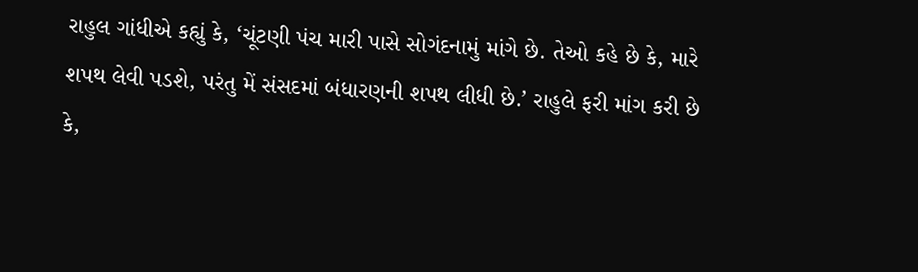રાહુલ ગાંધીએ કહ્યું કે, ‘ચૂંટણી પંચ મારી પાસે સોગંદનામું માંગે છે. તેઓ કહે છે કે, મારે શપથ લેવી પડશે, પરંતુ મેં સંસદમાં બંધારણની શપથ લીધી છે.’ રાહુલે ફરી માંગ કરી છે કે,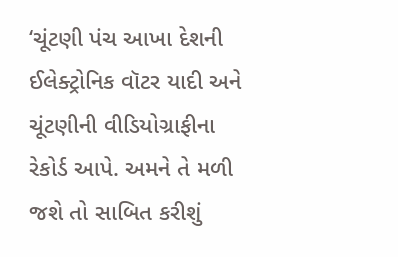‘ચૂંટણી પંચ આખા દેશની ઈલેક્ટ્રોનિક વૉટર યાદી અને ચૂંટણીની વીડિયોગ્રાફીના રેકોર્ડ આપે. અમને તે મળી જશે તો સાબિત કરીશું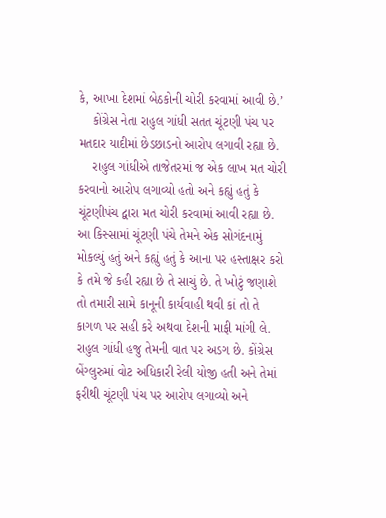કે, આખા દેશમાં બેઠકોની ચોરી કરવામાં આવી છે.’
    કોંગ્રેસ નેતા રાહુલ ગાંધી સતત ચૂંટણી પંચ પર મતદાર યાદીમાં છેડછાડનો આરોપ લગાવી રહ્યા છે.
    રાહુલ ગાંધીએ તાજેતરમાં જ એક લાખ મત ચોરી કરવાનો આરોપ લગાવ્યો હતો અને કહ્યું હતું કે ચૂંટણીપંચ દ્વારા મત ચોરી કરવામાં આવી રહ્યા છે. આ કિસ્સામાં ચૂંટણી પંચે તેમને એક સોગંદનામું મોકલ્યું હતું અને કહ્યું હતું કે આના પર હસ્તાક્ષર કરો કે તમે જે કહી રહ્યા છે તે સાચું છે. તે ખોટું જણાશે તો તમારી સામે કાનૂની કાર્યવાહી થવી કાં તો તે કાગળ પર સહી કરે અથવા દેશની માફી માંગી લે. રાહુલ ગાંધી હજુ તેમની વાત પર અડગ છે. કોંગ્રેસ બેંગ્લુરુમાં વોટ અધિકારી રેલી યોજી હતી અને તેમાં ફરીથી ચૂંટણી પંચ પર આરોપ લગાવ્યો અને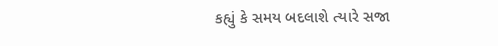કહ્યું કે સમય બદલાશે ત્યારે સજા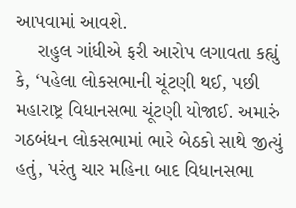આપવામાં આવશે.
    રાહુલ ગાંધીએ ફરી આરોપ લગાવતા કહ્યું કે, ‘પહેલા લોકસભાની ચૂંટણી થઈ, પછી મહારાષ્ટ્ર વિધાનસભા ચૂંટણી યોજાઈ. અમારું ગઠબંધન લોકસભામાં ભારે બેઠકો સાથે જીત્યું હતું, પરંતુ ચાર મહિના બાદ વિધાનસભા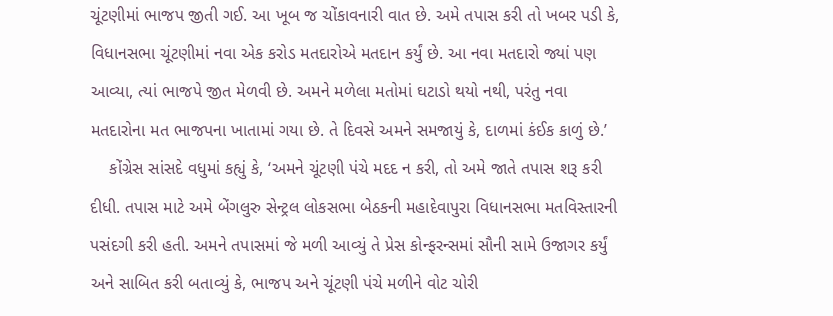ચૂંટણીમાં ભાજપ જીતી ગઈ. આ ખૂબ જ ચોંકાવનારી વાત છે. અમે તપાસ કરી તો ખબર પડી કે, વિધાનસભા ચૂંટણીમાં નવા એક કરોડ મતદારોએ મતદાન કર્યું છે. આ નવા મતદારો જ્યાં પણ આવ્યા, ત્યાં ભાજપે જીત મેળવી છે. અમને મળેલા મતોમાં ઘટાડો થયો નથી, પરંતુ નવા મતદારોના મત ભાજપના ખાતામાં ગયા છે. તે દિવસે અમને સમજાયું કે, દાળમાં કંઈક કાળું છે.’
    કોંગ્રેસ સાંસદે વધુમાં કહ્યું કે, ‘અમને ચૂંટણી પંચે મદદ ન કરી, તો અમે જાતે તપાસ શરૂ કરી દીધી. તપાસ માટે અમે બેંગલુરુ સેન્ટ્રલ લોકસભા બેઠકની મહાદેવાપુરા વિધાનસભા મતવિસ્તારની પસંદગી કરી હતી. અમને તપાસમાં જે મળી આવ્યું તે પ્રેસ કોન્ફરન્સમાં સૌની સામે ઉજાગર કર્યું અને સાબિત કરી બતાવ્યું કે, ભાજપ અને ચૂંટણી પંચે મળીને વોટ ચોરી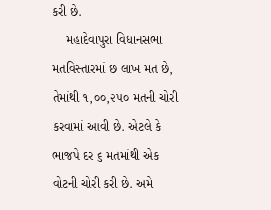કરી છે.
    મહાદેવાપુરા વિધાનસભા મતવિસ્તારમાં છ લાખ મત છે, તેમાંથી ૧,૦૦,૨૫૦ મતની ચોરી કરવામાં આવી છે. એટલે કે ભાજપે દર ૬ મતમાંથી એક વોટની ચોરી કરી છે. અમે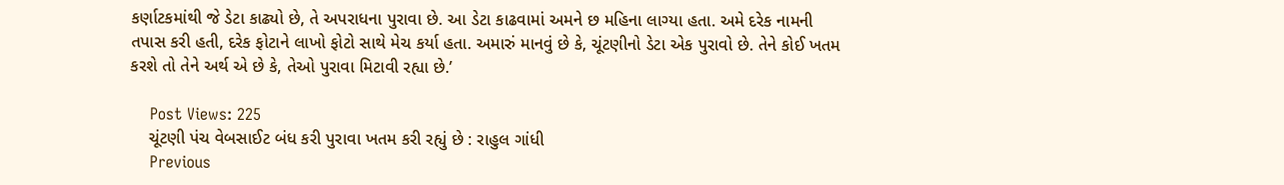કર્ણાટકમાંથી જે ડેટા કાઢ્યો છે, તે અપરાધના પુરાવા છે. આ ડેટા કાઢવામાં અમને છ મહિના લાગ્યા હતા. અમે દરેક નામની તપાસ કરી હતી, દરેક ફોટાને લાખો ફોટો સાથે મેચ કર્યા હતા. અમારું માનવું છે કે, ચૂંટણીનો ડેટા એક પુરાવો છે. તેને કોઈ ખતમ કરશે તો તેને અર્થ એ છે કે, તેઓ પુરાવા મિટાવી રહ્યા છે.’

    Post Views: 225
    ચૂંટણી પંચ વેબસાઈટ બંધ કરી પુરાવા ખતમ કરી રહ્યું છે : રાહુલ ગાંધી
    Previous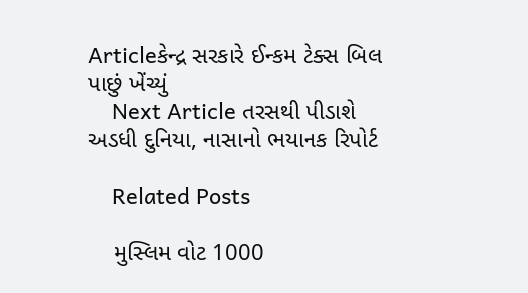Articleકેન્દ્ર સરકારે ઈન્કમ ટેક્સ બિલ પાછું ખેંચ્યું
    Next Article તરસથી પીડાશે અડધી દુનિયા, નાસાનો ભયાનક રિપોર્ટ

    Related Posts

    મુસ્લિમ વોટ 1000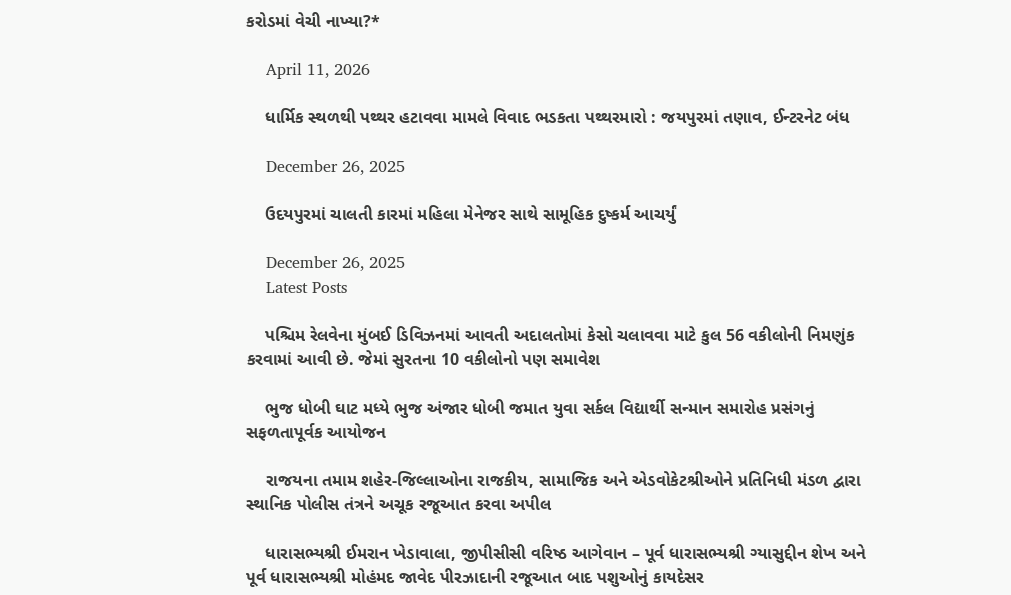કરોડમાં વેચી નાખ્યા?*

    April 11, 2026

    ધાર્મિક સ્થળથી પથ્થર હટાવવા મામલે વિવાદ ભડકતા પથ્થરમારો : જયપુરમાં તણાવ, ઈન્ટરનેટ બંધ

    December 26, 2025

    ઉદયપુરમાં ચાલતી કારમાં મહિલા મેનેજર સાથે સામૂહિક દુષ્કર્મ આચર્યું

    December 26, 2025
    Latest Posts

    પશ્ચિમ રેલવેના મુંબઈ ડિવિઝનમાં આવતી અદાલતોમાં કેસો ચલાવવા માટે કુલ 56 વકીલોની નિમણુંક કરવામાં આવી છે. જેમાં સુરતના 10 વકીલોનો પણ સમાવેશ

    ભુજ ધોબી ઘાટ મધ્યે ભુજ અંજાર ધોબી જમાત યુવા સર્કલ વિદ્યાર્થી સન્માન સમારોહ પ્રસંગનું સફળતાપૂર્વક આયોજન

    રાજયના તમામ શહેર-જિલ્લાઓના રાજકીય, સામાજિક અને એડવોકેટશ્રીઓને પ્રતિનિધી મંડળ દ્વારા સ્થાનિક પોલીસ તંત્રને અચૂક રજૂઆત કરવા અપીલ

    ધારાસભ્યશ્રી ઈમરાન ખેડાવાલા, જીપીસીસી વરિષ્ઠ આગેવાન – પૂર્વ ધારાસભ્યશ્રી ગ્યાસુદ્દીન શેખ અને પૂર્વ ધારાસભ્યશ્રી મોહંમદ જાવેદ પીરઝાદાની રજૂઆત બાદ પશુઓનું કાયદેસર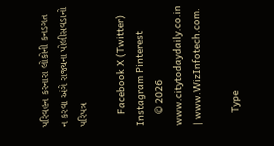પરિવહન કરનારા લોકોની કનડગત ન કરવા અંગે રાજ્યના પોલીસવડાનો પરિપત્ર

    Facebook X (Twitter) Instagram Pinterest
    © 2026 www.citytodaydaily.co.in | www.WizInfotech.com.

    Type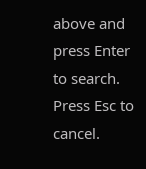above and press Enter to search. Press Esc to cancel.